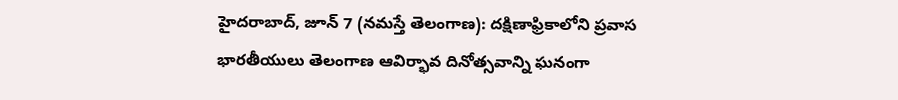హైదరాబాద్, జూన్ 7 (నమస్తే తెలంగాణ): దక్షిణాఫ్రికాలోని ప్రవాస భారతీయులు తెలంగాణ ఆవిర్భావ దినోత్సవాన్ని ఘనంగా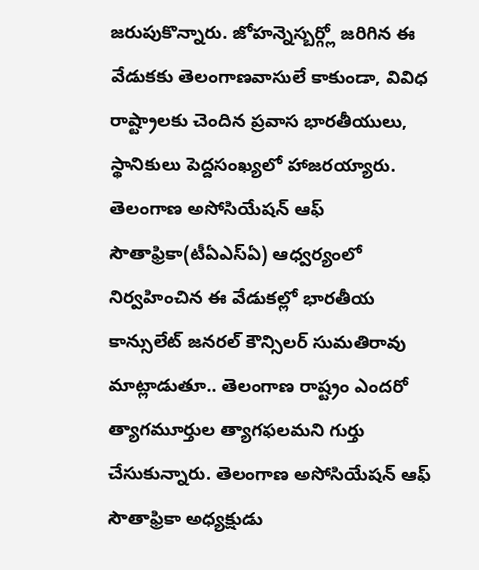జరుపుకొన్నారు. జోహన్నెస్బర్గ్లో జరిగిన ఈ వేడుకకు తెలంగాణవాసులే కాకుండా, వివిధ రాష్ట్రాలకు చెందిన ప్రవాస భారతీయులు, స్థానికులు పెద్దసంఖ్యలో హాజరయ్యారు.
తెలంగాణ అసోసియేషన్ ఆఫ్ సౌతాఫ్రికా(టీఏఎస్ఏ) ఆధ్వర్యంలో నిర్వహించిన ఈ వేడుకల్లో భారతీయ కాన్సులేట్ జనరల్ కౌన్సిలర్ సుమతిరావు మాట్లాడుతూ.. తెలంగాణ రాష్ట్రం ఎందరో త్యాగమూర్తుల త్యాగఫలమని గుర్తు చేసుకున్నారు. తెలంగాణ అసోసియేషన్ ఆఫ్ సౌతాఫ్రికా అధ్యక్షుడు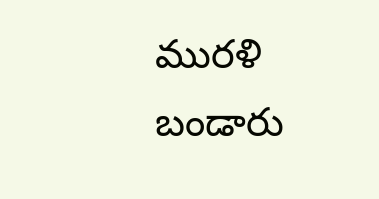మురళి బండారు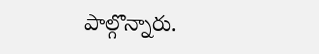పాల్గొన్నారు.